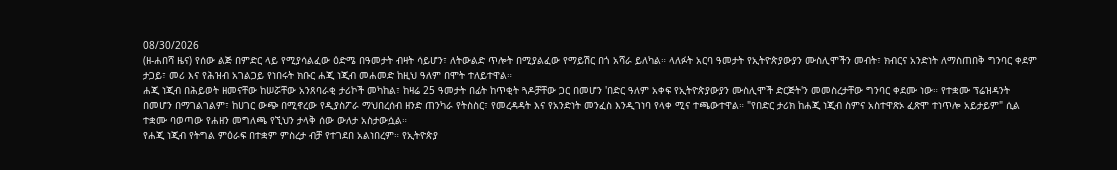08/30/2026
(ዘ-ሐበሻ ዜና) የሰው ልጅ በምድር ላይ የሚያሳልፈው ዕድሜ በዓመታት ብዛት ሳይሆን፣ ለትውልድ ጥሎት በሚያልፈው የማይሽር በጎ አሻራ ይለካል። ላለፉት አርባ ዓመታት የኢትዮጵያውያን ሙስሊሞችን መብት፣ ክብርና አንድነት ለማስጠበቅ ግንባር ቀደም ታጋይ፣ መሪ እና የሕዝብ አገልጋይ የነበሩት ክቡር ሐጂ ነጂብ መሐመድ ከዚህ ዓለም በሞት ተለይተዋል።
ሐጂ ነጂብ በሕይወት ዘመናቸው ከሠሯቸው አንጸባራቂ ታሪኮች መካከል፣ ከዛሬ 25 ዓመታት በፊት ከጥቂት ጓዶቻቸው ጋር በመሆን 'በድር ዓለም አቀፍ የኢትዮጵያውያን ሙስሊሞች ድርጅት'ን መመስረታቸው ግንባር ቀደሙ ነው። የተቋሙ ፕሬዝዳንት በመሆን በማገልገልም፣ ከሀገር ውጭ በሚኖረው የዲያስፖራ ማህበረሰብ ዘንድ ጠንካራ የትስስር፣ የመረዳዳት እና የአንድነት መንፈስ እንዲገነባ የላቀ ሚና ተጫውተዋል። "የበድር ታሪክ ከሐጂ ነጂብ ስምና አስተዋጽኦ ፈጽሞ ተነጥሎ አይታይም" ሲል ተቋሙ ባወጣው የሐዘን መግለጫ የኚህን ታላቅ ሰው ውለታ አስታውሷል።
የሐጂ ነጂብ የትግል ምዕራፍ በተቋም ምስረታ ብቻ የተገደበ አልነበረም። የኢትዮጵያ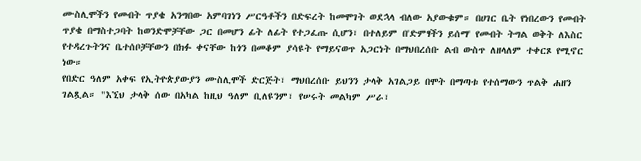ሙስሊሞችን የመብት ጥያቄ አንግበው አምባገነን ሥርዓቶችን በድፍረት ከመሞገት ወደኋላ ብለው አያውቁም። በሀገር ቤት የነበረውን የመብት ጥያቄ በማስተጋባት ከወንድሞቻቸው ጋር በመሆን ፊት ለፊት የተጋፈጡ ሲሆን፣ በተለይም በ'ድምፃችን ይሰማ' የመብት ትግል ወቅት ለእስር የተዳረጉትንና ቤተሰቦቻቸውን በክፉ ቀናቸው ከጎን በመቆም ያሳዩት የማይናወጥ አጋርነት በማህበረሰቡ ልብ ውስጥ ለዘላለም ተቀርጾ የሚኖር ነው።
የበድር ዓለም አቀፍ የኢትዮጵያውያን ሙስሊሞች ድርጅት፣ ማህበረሰቡ ይህንን ታላቅ አገልጋይ በሞት በማጣቱ የተሰማውን ጥልቅ ሐዘን ገልጿል። "እኚህ ታላቅ ሰው በአካል ከዚህ ዓለም ቢለዩንም፣ የሠሩት መልካም ሥራ፣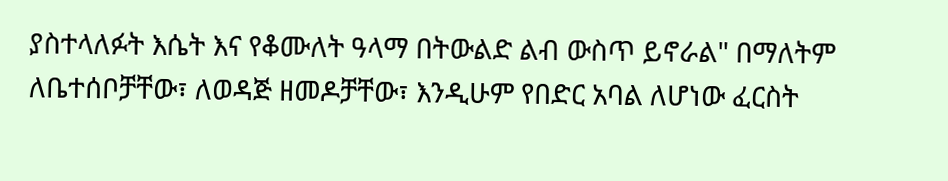ያስተላለፉት እሴት እና የቆሙለት ዓላማ በትውልድ ልብ ውስጥ ይኖራል" በማለትም ለቤተሰቦቻቸው፣ ለወዳጅ ዘመዶቻቸው፣ እንዲሁም የበድር አባል ለሆነው ፈርስት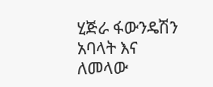ሂጅራ ፋውንዴሽን አባላት እና ለመላው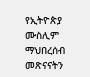የኢትዮጵያ ሙስሊም ማህበረሰብ መጽናናትን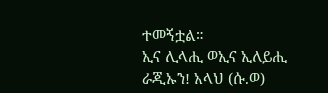ተመኝቷል።
ኢና ሊላሒ ወኢና ኢለይሒ ራጂኡን! አላህ (ሱ.ወ)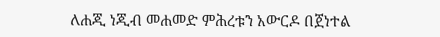ለሐጂ ነጂብ መሐመድ ምሕረቱን አውርዶ በጀነተል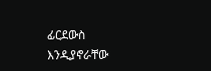ፊርደውስ እንዲያኖራቸው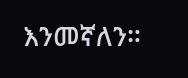እንመኛለን።